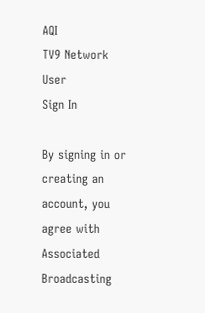AQI
TV9 Network
User
Sign In

By signing in or creating an account, you agree with Associated Broadcasting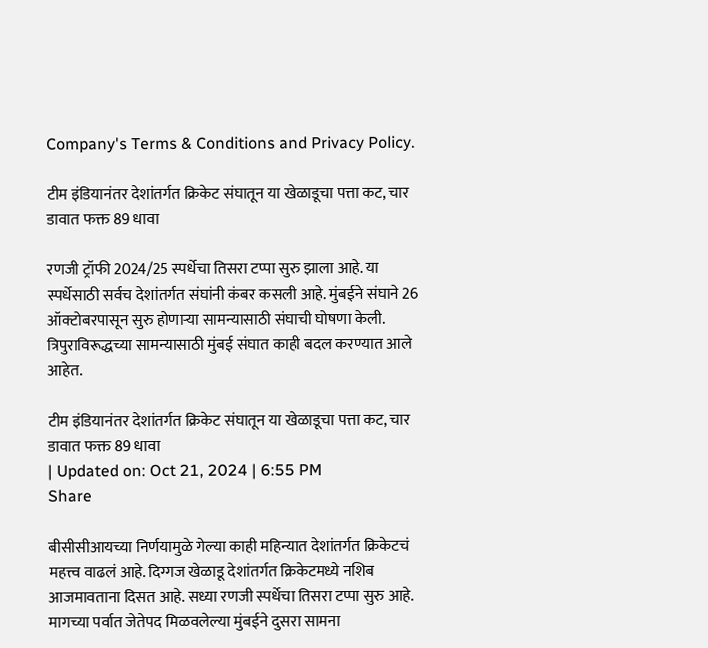Company's Terms & Conditions and Privacy Policy.

टीम इंडियानंतर देशांतर्गत क्रिकेट संघातून या खेळाडूचा पत्ता कट, चार डावात फक्त 89 धावा

रणजी ट्रॉफी 2024/25 स्पर्धेचा तिसरा टप्पा सुरु झाला आहे. या स्पर्धेसाठी सर्वच देशांतर्गत संघांनी कंबर कसली आहे. मुंबईने संघाने 26 ऑक्टोबरपासून सुरु होणाऱ्या सामन्यासाठी संघाची घोषणा केली. त्रिपुराविरूद्धच्या सामन्यासाठी मुंबई संघात काही बदल करण्यात आले आहेत.

टीम इंडियानंतर देशांतर्गत क्रिकेट संघातून या खेळाडूचा पत्ता कट, चार डावात फक्त 89 धावा
| Updated on: Oct 21, 2024 | 6:55 PM
Share

बीसीसीआयच्या निर्णयामुळे गेल्या काही महिन्यात देशांतर्गत क्रिकेटचं महत्त्व वाढलं आहे. दिग्गज खेळाडू देशांतर्गत क्रिकेटमध्ये नशिब आजमावताना दिसत आहे. सध्या रणजी स्पर्धेचा तिसरा टप्पा सुरु आहे. मागच्या पर्वात जेतेपद मिळवलेल्या मुंबईने दुसरा सामना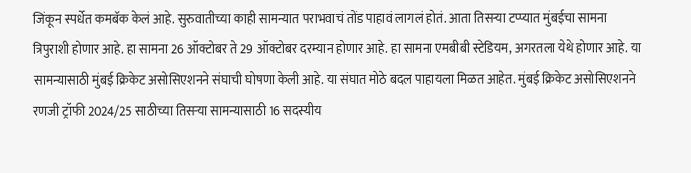जिंकून स्पर्धेत कमबॅक केलं आहे. सुरुवातीच्या काही सामन्यात पराभवाचं तोंड पाहावं लागलं होतं. आता तिसऱ्या टप्प्यात मुंबईचा सामना त्रिपुराशी होणार आहे. हा सामना 26 ऑक्टोबर ते 29 ऑक्टोबर दरम्यान होणार आहे. हा सामना एमबीबी स्टेडियम, अगरतला येथे होणार आहे. या सामन्यासाठी मुंबई क्रिकेट असोसिएशनने संघाची घोषणा केली आहे. या संघात मोठे बदल पाहायला मिळत आहेत. मुंबई क्रिकेट असोसिएशनने रणजी ट्रॉफी 2024/25 साठीच्या तिसऱ्या सामन्यासाठी 16 सदस्यीय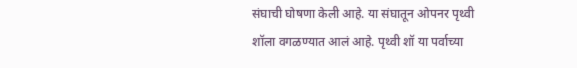संघाची घोषणा केली आहे. या संघातून ओपनर पृथ्वी शॉला वगळण्यात आलं आहे. पृथ्वी शॉ या पर्वाच्या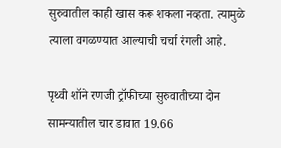सुरुवातील काही खास करू शकला नव्हता. त्यामुळे त्याला वगळण्यात आल्याची चर्चा रंगली आहे.

पृथ्वी शॉने रणजी ट्रॉफीच्या सुरुवातीच्या दोन सामन्यातील चार डावात 19.66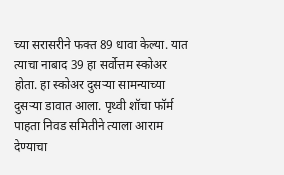च्या सरासरीने फक्त 89 धावा केल्या. यात त्याचा नाबाद 39 हा सर्वोत्तम स्कोअर होता. हा स्कोअर दुसऱ्या सामन्याच्या दुसऱ्या डावात आला. पृथ्वी शॉचा फॉर्म पाहता निवड समितीने त्याला आराम देण्याचा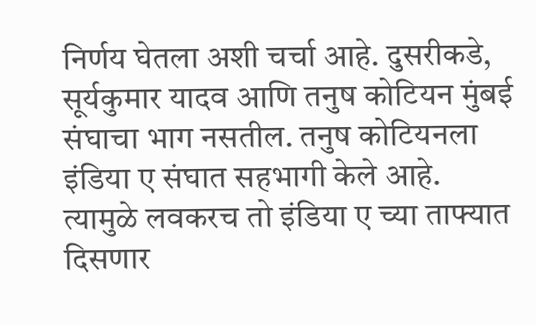निर्णय घेतला अशी चर्चा आहे. दुसरीकडे, सूर्यकुमार यादव आणि तनुष कोटियन मुंबई संघाचा भाग नसतील. तनुष कोटियनला इंडिया ए संघात सहभागी केले आहे. त्यामुळे लवकरच तो इंडिया ए च्या ताफ्यात दिसणार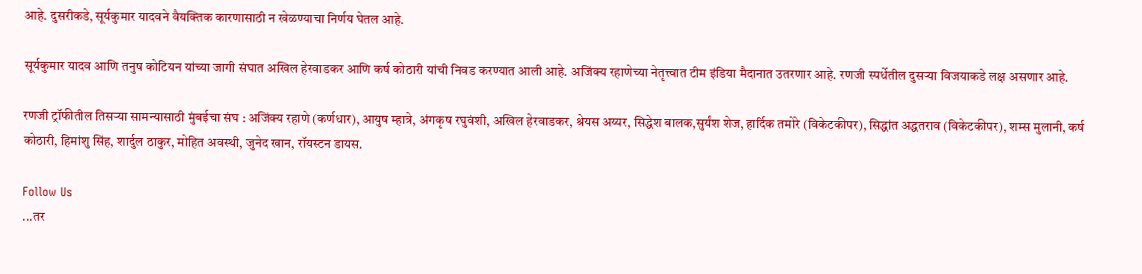आहे. दुसरीकडे, सूर्यकुमार यादवने वैयक्तिक कारणासाठी न खेळण्याचा निर्णय घेतल आहे.

सूर्यकुमार यादव आणि तनुष कोटियन यांच्या जागी संघात अखिल हेरवाडकर आणि कर्ष कोठारी यांची निवड करण्यात आली आहे. अजिंक्य रहाणेच्या नेतृत्त्वात टीम इंडिया मैदानात उतरणार आहे. रणजी स्पर्धेतील दुसऱ्या विजयाकडे लक्ष असणार आहे.

रणजी ट्रॉफीतील तिसऱ्या सामन्यासाठी मुंबईचा संघ : अजिंक्य रहाणे (कर्णधार), आयुष म्हात्रे, अंगकृष रघुवंशी, अखिल हेरवाडकर, श्रेयस अय्यर, सिद्धेश बालक,सुर्यंश शेज, हार्दिक तमोरे (विकेटकीपर), सिद्धांत अद्धतराव (विकेटकीपर), शम्स मुलानी, कर्ष कोठारी, हिमांशु सिंह, शार्दुल ठाकुर, मोहित अवस्थी, जुनेद खान, रॉयस्टन डायस.

Follow Us
...तर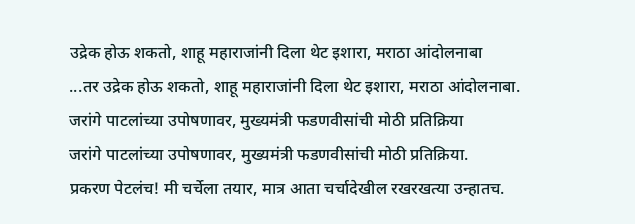उद्रेक होऊ शकतो, शाहू महाराजांनी दिला थेट इशारा, मराठा आंदोलनाबा
...तर उद्रेक होऊ शकतो, शाहू महाराजांनी दिला थेट इशारा, मराठा आंदोलनाबा.
जरांगे पाटलांच्या उपोषणावर, मुख्यमंत्री फडणवीसांची मोठी प्रतिक्रिया
जरांगे पाटलांच्या उपोषणावर, मुख्यमंत्री फडणवीसांची मोठी प्रतिक्रिया.
प्रकरण पेटलंच! मी चर्चेला तयार, मात्र आता चर्चादेखील रखरखत्या उन्हातच.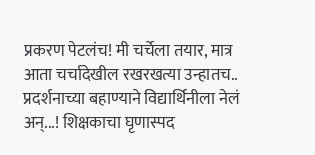प्रकरण पेटलंच! मी चर्चेला तयार, मात्र आता चर्चादेखील रखरखत्या उन्हातच..
प्रदर्शनाच्या बहाण्याने विद्यार्थिनीला नेलं अन्...! शिक्षकाचा घृणास्पद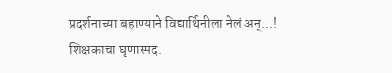प्रदर्शनाच्या बहाण्याने विद्यार्थिनीला नेलं अन्...! शिक्षकाचा घृणास्पद.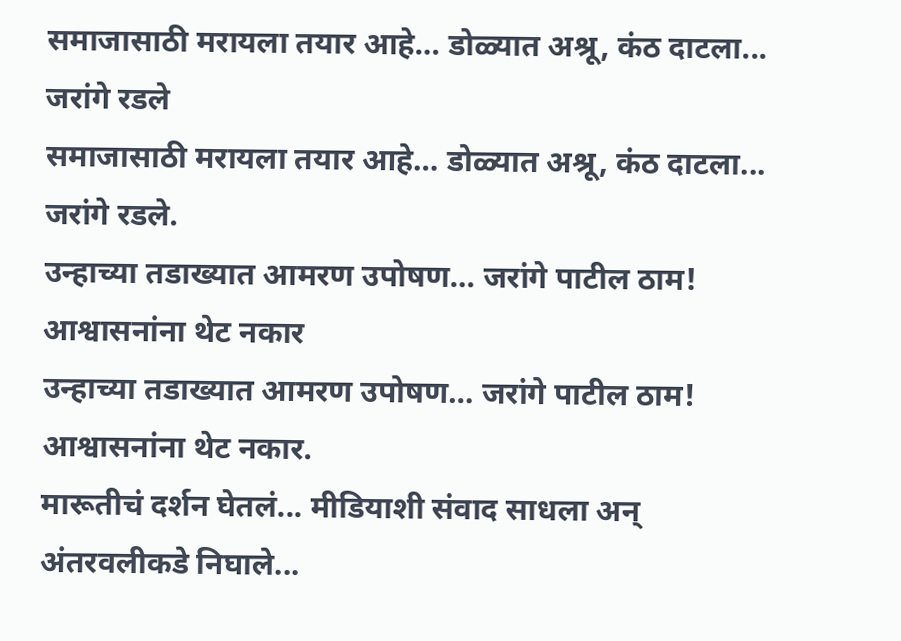समाजासाठी मरायला तयार आहे… डोळ्यात अश्रू, कंठ दाटला... जरांगे रडले
समाजासाठी मरायला तयार आहे… डोळ्यात अश्रू, कंठ दाटला... जरांगे रडले.
उन्हाच्या तडाख्यात आमरण उपोषण… जरांगे पाटील ठाम! आश्वासनांना थेट नकार
उन्हाच्या तडाख्यात आमरण उपोषण… जरांगे पाटील ठाम! आश्वासनांना थेट नकार.
मारूतीचं दर्शन घेतलं... मीडियाशी संवाद साधला अन् अंतरवलीकडे निघाले...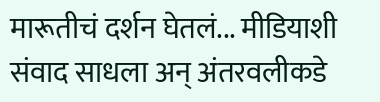मारूतीचं दर्शन घेतलं... मीडियाशी संवाद साधला अन् अंतरवलीकडे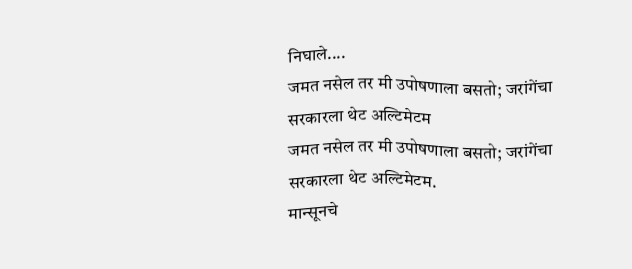निघाले....
जमत नसेल तर मी उपोषणाला बसतो; जरांगेंचा सरकारला थेट अल्टिमेटम
जमत नसेल तर मी उपोषणाला बसतो; जरांगेंचा सरकारला थेट अल्टिमेटम.
मान्सूनचे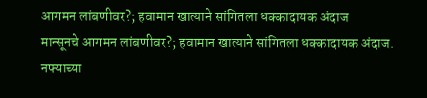आगमन लांबणीवर?; हवामान खात्याने सांगितला धक्कादायक अंदाज
मान्सूनचे आगमन लांबणीवर?; हवामान खात्याने सांगितला धक्कादायक अंदाज.
नफ्याच्या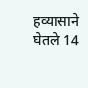हव्यासाने घेतले 14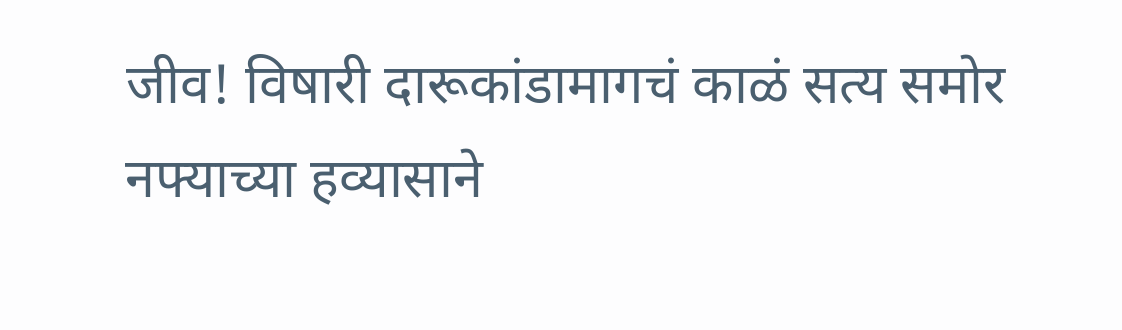जीव! विषारी दारूकांडामागचं काळं सत्य समोर
नफ्याच्या हव्यासाने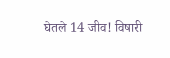घेतले 14 जीव! विषारी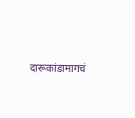दारूकांडामागचं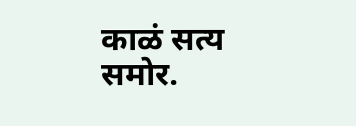काळं सत्य समोर.